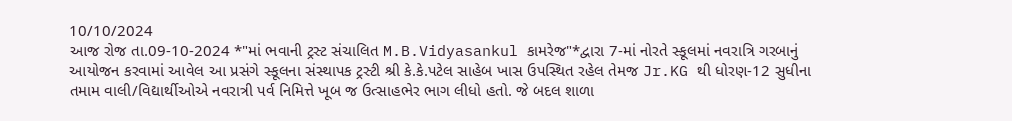10/10/2024
આજ રોજ તા.09-10-2024 *"માં ભવાની ટ્રસ્ટ સંચાલિત M.B.Vidyasankul કામરેજ"*દ્વારા 7-માં નોરતે સ્કૂલમાં નવરાત્રિ ગરબાનું આયોજન કરવામાં આવેલ આ પ્રસંગે સ્કૂલના સંસ્થાપક ટ્રસ્ટી શ્રી કે.કે.પટેલ સાહેબ ખાસ ઉપસ્થિત રહેલ તેમજ Jr.KG થી ધોરણ-12 સુધીના તમામ વાલી/વિદ્યાર્થીઓએ નવરાત્રી પર્વ નિમિત્તે ખૂબ જ ઉત્સાહભેર ભાગ લીધો હતો. જે બદલ શાળા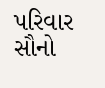પરિવાર સૌનો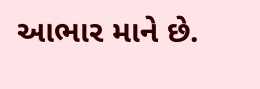આભાર માને છે.